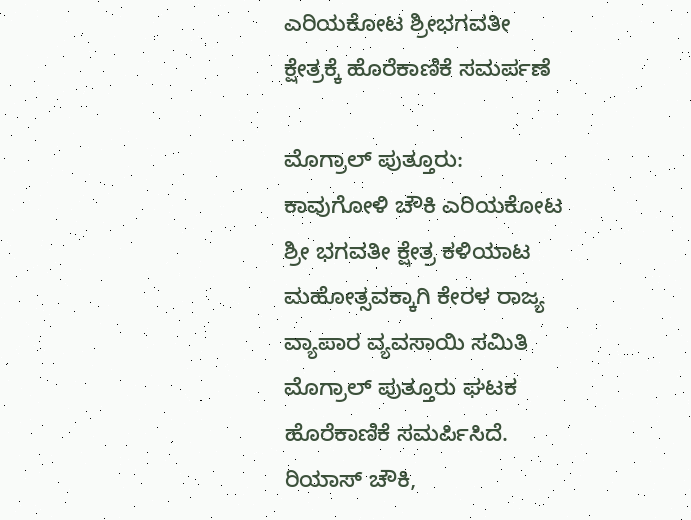ಎರಿಯಕೋಟ ಶ್ರೀಭಗವತೀ ಕ್ಷೇತ್ರಕ್ಕೆ ಹೊರೆಕಾಣಿಕೆ ಸಮರ್ಪಣೆ

ಮೊಗ್ರಾಲ್ ಪುತ್ತೂರು: ಕಾವುಗೋಳಿ ಚೌಕಿ ಎರಿಯಕೋಟ ಶ್ರೀ ಭಗವತೀ ಕ್ಷೇತ್ರ ಕಳಿಯಾಟ ಮಹೋತ್ಸವಕ್ಕಾಗಿ ಕೇರಳ ರಾಜ್ಯ ವ್ಯಾಪಾರ ವ್ಯವಸಾಯಿ ಸಮಿತಿ ಮೊಗ್ರಾಲ್ ಪುತ್ತೂರು ಘಟಕ ಹೊರೆಕಾಣಿಕೆ ಸಮರ್ಪಿಸಿದೆ. ರಿಯಾಸ್ ಚೌಕಿ,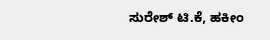ಸುರೇಶ್ ಟಿ.ಕೆ, ಹಕೀಂ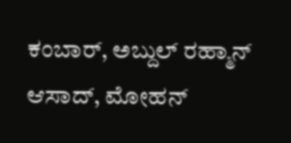ಕಂಬಾರ್, ಅಬ್ದುಲ್ ರಹ್ಮಾನ್ ಆಸಾದ್, ಮೋಹನ್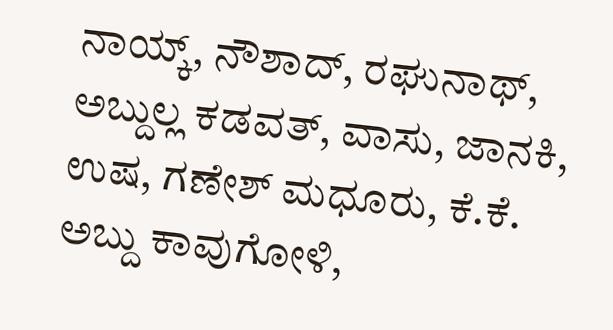ನಾಯ್ಕ್, ನೌಶಾದ್, ರಘುನಾಥ್, ಅಬ್ದುಲ್ಲ ಕಡವತ್, ವಾಸು, ಜಾನಕಿ, ಉಷ, ಗಣೇಶ್ ಮಧೂರು, ಕೆ.ಕೆ. ಅಬ್ದು ಕಾವುಗೋಳಿ,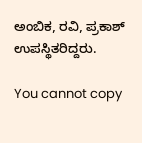ಅಂಬಿಕ, ರವಿ, ಪ್ರಕಾಶ್ ಉಪಸ್ಥಿತರಿದ್ದರು.

You cannot copy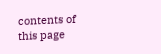contents of this page